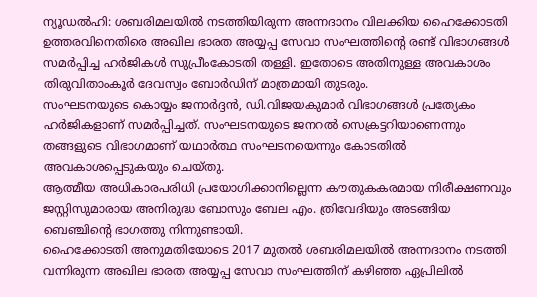ന്യൂഡൽഹി: ശബരിമലയിൽ നടത്തിയിരുന്ന അന്നദാനം വിലക്കിയ ഹൈക്കോടതി ഉത്തരവിനെതിരെ അഖില ഭാരത അയ്യപ്പ സേവാ സംഘത്തിന്റെ രണ്ട് വിഭാഗങ്ങൾ സമർപ്പിച്ച ഹർജികൾ സുപ്രീംകോടതി തള്ളി. ഇതോടെ അതിനുള്ള അവകാശം തിരുവിതാംകൂർ ദേവസ്വം ബോർഡിന് മാത്രമായി തുടരും.
സംഘടനയുടെ കൊയ്യം ജനാർദ്ദൻ, ഡി.വിജയകുമാർ വിഭാഗങ്ങൾ പ്രത്യേകം ഹർജികളാണ് സമർപ്പിച്ചത്. സംഘടനയുടെ ജനറൽ സെക്രട്ടറിയാണെന്നും തങ്ങളുടെ വിഭാഗമാണ് യഥാർത്ഥ സംഘടനയെന്നും കോടതിൽ അവകാശപ്പെടുകയും ചെയ്തു.
ആത്മീയ അധികാരപരിധി പ്രയോഗിക്കാനില്ലെന്ന കൗതുകകരമായ നിരീക്ഷണവും ജസ്റ്റിസുമാരായ അനിരുദ്ധ ബോസും ബേല എം. ത്രിവേദിയും അടങ്ങിയ ബെഞ്ചിന്റെ ഭാഗത്തു നിന്നുണ്ടായി.
ഹൈക്കോടതി അനുമതിയോടെ 2017 മുതൽ ശബരിമലയിൽ അന്നദാനം നടത്തി വന്നിരുന്ന അഖില ഭാരത അയ്യപ്പ സേവാ സംഘത്തിന് കഴിഞ്ഞ ഏപ്രിലിൽ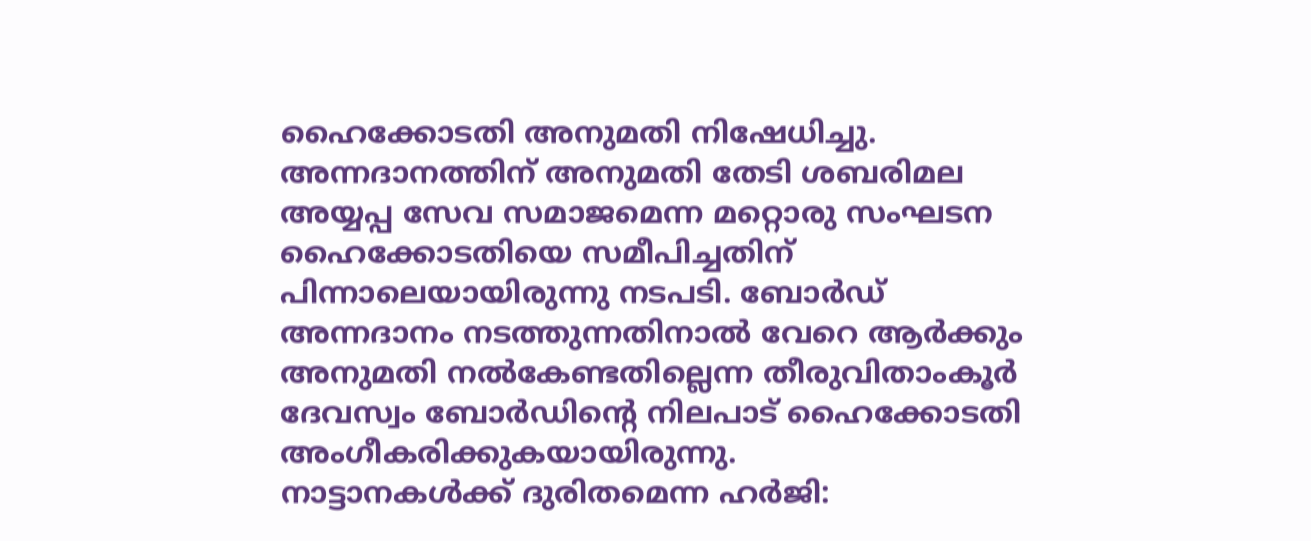ഹൈക്കോടതി അനുമതി നിഷേധിച്ചു. അന്നദാനത്തിന് അനുമതി തേടി ശബരിമല അയ്യപ്പ സേവ സമാജമെന്ന മറ്റൊരു സംഘടന ഹൈക്കോടതിയെ സമീപിച്ചതിന് പിന്നാലെയായിരുന്നു നടപടി. ബോർഡ് അന്നദാനം നടത്തുന്നതിനാൽ വേറെ ആർക്കും അനുമതി നൽകേണ്ടതില്ലെന്ന തീരുവിതാംകൂർ ദേവസ്വം ബോർഡിന്റെ നിലപാട് ഹൈക്കോടതി അംഗീകരിക്കുകയായിരുന്നു.
നാട്ടാനകൾക്ക് ദുരിതമെന്ന ഹർജി: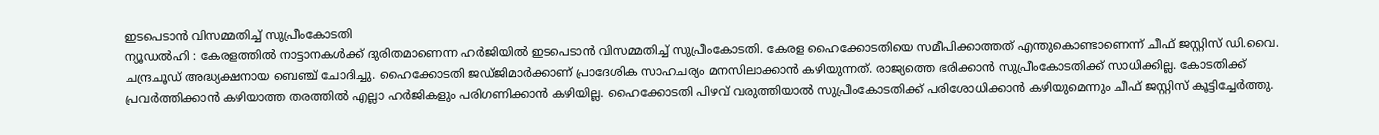ഇടപെടാൻ വിസമ്മതിച്ച് സുപ്രീംകോടതി
ന്യൂഡൽഹി : കേരളത്തിൽ നാട്ടാനകൾക്ക് ദുരിതമാണെന്ന ഹർജിയിൽ ഇടപെടാൻ വിസമ്മതിച്ച് സുപ്രീംകോടതി. കേരള ഹൈക്കോടതിയെ സമീപിക്കാത്തത് എന്തുകൊണ്ടാണെന്ന് ചീഫ് ജസ്റ്റിസ് ഡി.വൈ. ചന്ദ്രചൂഡ് അദ്ധ്യക്ഷനായ ബെഞ്ച് ചോദിച്ചു. ഹൈക്കോടതി ജഡ്ജിമാർക്കാണ് പ്രാദേശിക സാഹചര്യം മനസിലാക്കാൻ കഴിയുന്നത്. രാജ്യത്തെ ഭരിക്കാൻ സുപ്രീംകോടതിക്ക് സാധിക്കില്ല. കോടതിക്ക് പ്രവർത്തിക്കാൻ കഴിയാത്ത തരത്തിൽ എല്ലാ ഹർജികളും പരിഗണിക്കാൻ കഴിയില്ല. ഹൈക്കോടതി പിഴവ് വരുത്തിയാൽ സുപ്രീംകോടതിക്ക് പരിശോധിക്കാൻ കഴിയുമെന്നും ചീഫ് ജസ്റ്റിസ് കൂട്ടിച്ചേർത്തു.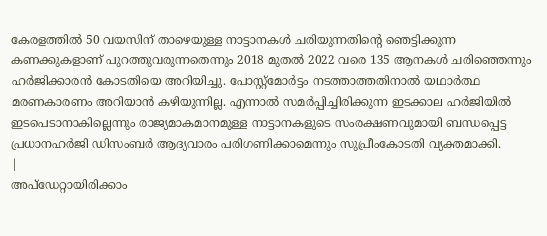കേരളത്തിൽ 50 വയസിന് താഴെയുള്ള നാട്ടാനകൾ ചരിയുന്നതിന്റെ ഞെട്ടിക്കുന്ന കണക്കുകളാണ് പുറത്തുവരുന്നതെന്നും 2018 മുതൽ 2022 വരെ 135 ആനകൾ ചരിഞ്ഞെന്നും ഹർജിക്കാരൻ കോടതിയെ അറിയിച്ചു. പോസ്റ്റ്മോർട്ടം നടത്താത്തതിനാൽ യഥാർത്ഥ മരണകാരണം അറിയാൻ കഴിയുന്നില്ല. എന്നാൽ സമർപ്പിച്ചിരിക്കുന്ന ഇടക്കാല ഹർജിയിൽ ഇടപെടാനാകില്ലെന്നും രാജ്യമാകമാനമുള്ള നാട്ടാനകളുടെ സംരക്ഷണവുമായി ബന്ധപ്പെട്ട പ്രധാനഹർജി ഡിസംബർ ആദ്യവാരം പരിഗണിക്കാമെന്നും സുപ്രീംകോടതി വ്യക്തമാക്കി.
|
അപ്ഡേറ്റായിരിക്കാം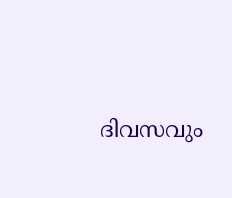ദിവസവും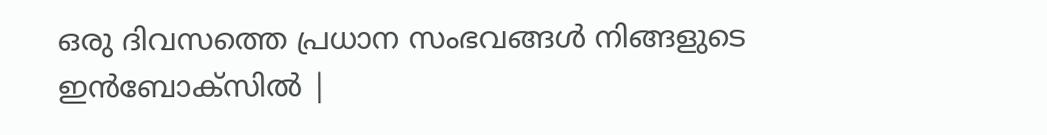ഒരു ദിവസത്തെ പ്രധാന സംഭവങ്ങൾ നിങ്ങളുടെ ഇൻബോക്സിൽ |